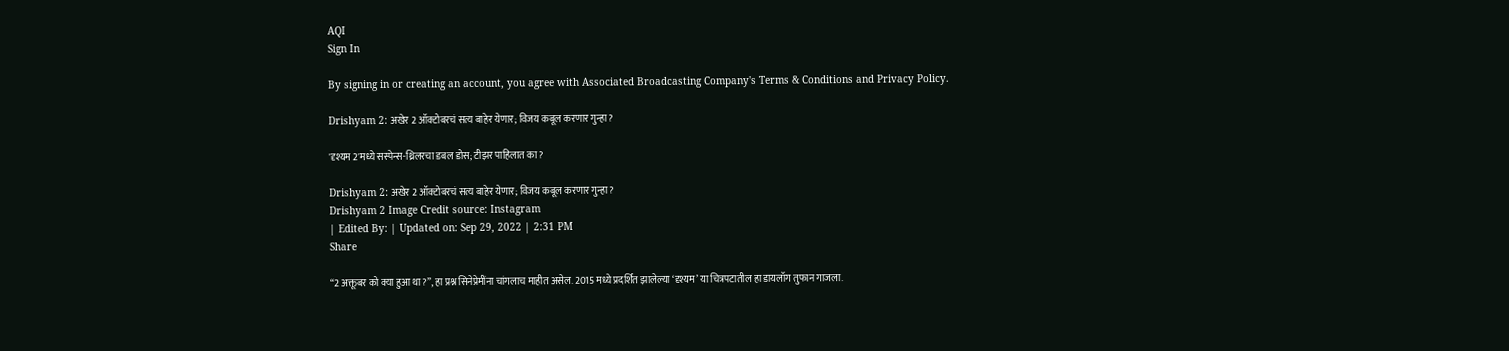AQI
Sign In

By signing in or creating an account, you agree with Associated Broadcasting Company's Terms & Conditions and Privacy Policy.

Drishyam 2: अखेर 2 ऑक्टोबरचं सत्य बाहेर येणार; विजय कबूल करणार गुन्हा?

'दृश्यम 2'मध्ये सस्पेन्स-थ्रिलरचा डबल डोस; टीझर पाहिलात का?

Drishyam 2: अखेर 2 ऑक्टोबरचं सत्य बाहेर येणार; विजय कबूल करणार गुन्हा?
Drishyam 2 Image Credit source: Instagram
| Edited By: | Updated on: Sep 29, 2022 | 2:31 PM
Share

“2 अक्तूबर को क्या हुआ था?”, हा प्रश्न सिनेप्रेमींना चांगलाच माहीत असेल. 2015 मध्ये प्रदर्शित झालेल्या ‘दृश्यम’ या चित्रपटातील हा डायलॉग तुफान गाजला.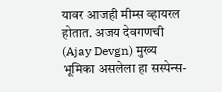यावर आजही मीम्स व्हायरल होतात. अजय देवगणची (Ajay Devgn) मुख्य भूमिका असलेला हा सस्पेन्स-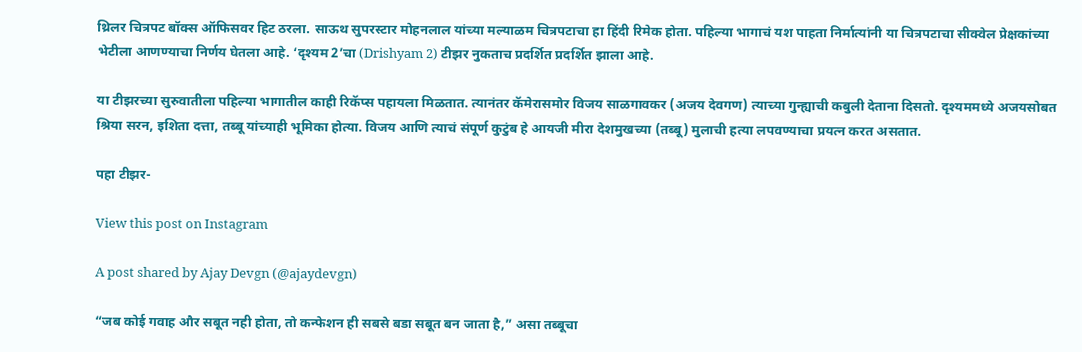थ्रिलर चित्रपट बॉक्स ऑफिसवर हिट ठरला. साऊथ सुपरस्टार मोहनलाल यांच्या मल्याळम चित्रपटाचा हा हिंदी रिमेक होता. पहिल्या भागाचं यश पाहता निर्मात्यांनी या चित्रपटाचा सीक्वेल प्रेक्षकांच्या भेटीला आणण्याचा निर्णय घेतला आहे. ‘दृश्यम 2’चा (Drishyam 2) टीझर नुकताच प्रदर्शित प्रदर्शित झाला आहे.

या टीझरच्या सुरुवातीला पहिल्या भागातील काही रिकॅप्स पहायला मिळतात. त्यानंतर कॅमेरासमोर विजय साळगावकर (अजय देवगण) त्याच्या गुन्ह्याची कबुली देताना दिसतो. दृश्यममध्ये अजयसोबत श्रिया सरन, इशिता दत्ता, तब्बू यांच्याही भूमिका होत्या. विजय आणि त्याचं संपूर्ण कुटुंब हे आयजी मीरा देशमुखच्या (तब्बू) मुलाची हत्या लपवण्याचा प्रयत्न करत असतात.

पहा टीझर-

View this post on Instagram

A post shared by Ajay Devgn (@ajaydevgn)

“जब कोई गवाह और सबूत नही होता, तो कन्फेशन ही सबसे बडा सबूत बन जाता है,” असा तब्बूचा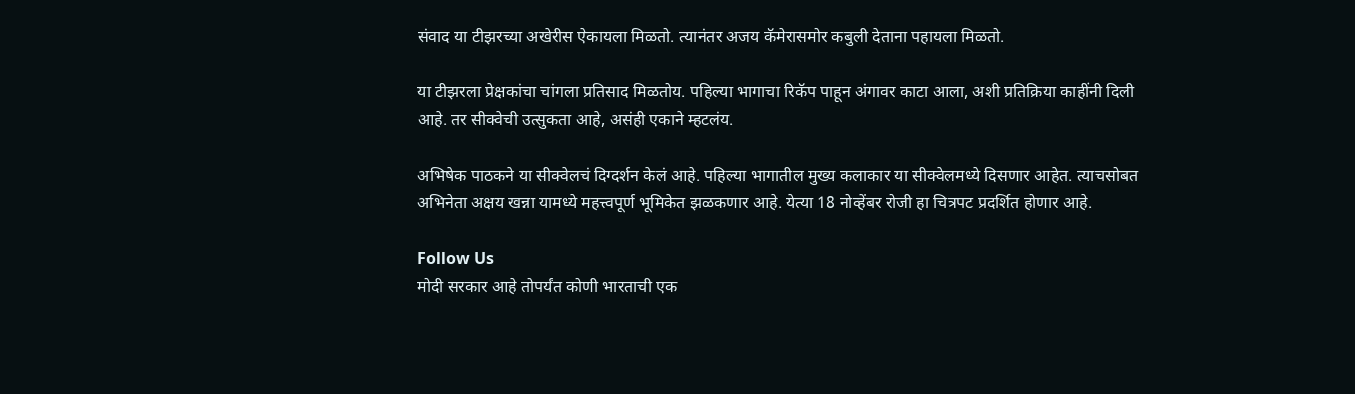संवाद या टीझरच्या अखेरीस ऐकायला मिळतो. त्यानंतर अजय कॅमेरासमोर कबुली देताना पहायला मिळतो.

या टीझरला प्रेक्षकांचा चांगला प्रतिसाद मिळतोय. पहिल्या भागाचा रिकॅप पाहून अंगावर काटा आला, अशी प्रतिक्रिया काहींनी दिली आहे. तर सीक्वेची उत्सुकता आहे, असंही एकाने म्हटलंय.

अभिषेक पाठकने या सीक्वेलचं दिग्दर्शन केलं आहे. पहिल्या भागातील मुख्य कलाकार या सीक्वेलमध्ये दिसणार आहेत. त्याचसोबत अभिनेता अक्षय खन्ना यामध्ये महत्त्वपूर्ण भूमिकेत झळकणार आहे. येत्या 18 नोव्हेंबर रोजी हा चित्रपट प्रदर्शित होणार आहे.

Follow Us
मोदी सरकार आहे तोपर्यंत कोणी भारताची एक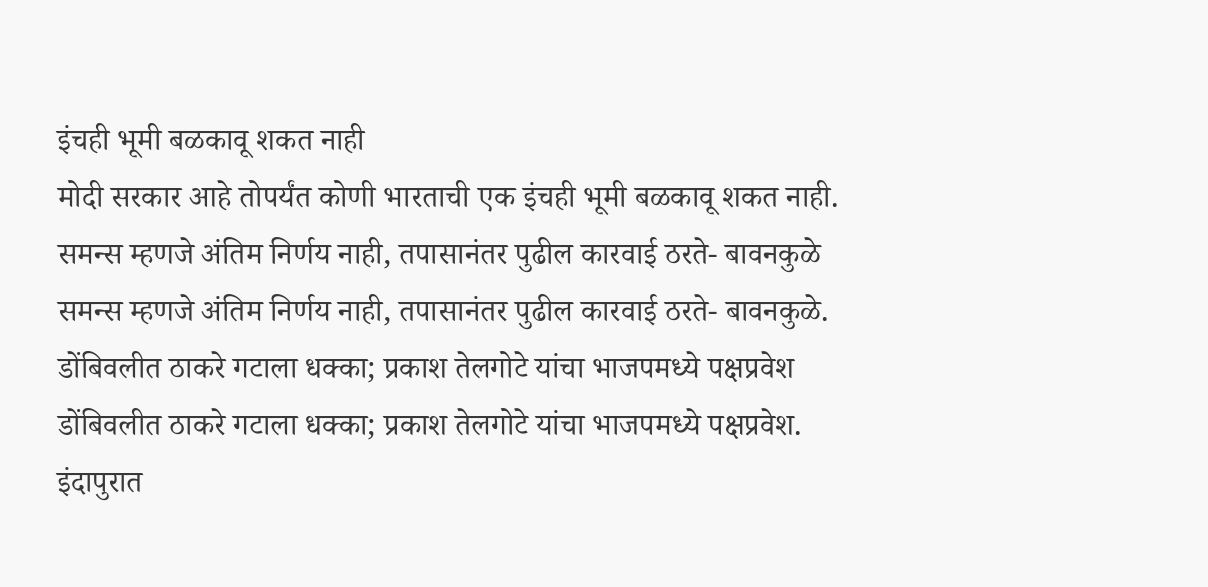इंचही भूमी बळकावू शकत नाही
मोदी सरकार आहे तोपर्यंत कोणी भारताची एक इंचही भूमी बळकावू शकत नाही.
समन्स म्हणजे अंतिम निर्णय नाही, तपासानंतर पुढील कारवाई ठरते- बावनकुळे
समन्स म्हणजे अंतिम निर्णय नाही, तपासानंतर पुढील कारवाई ठरते- बावनकुळे.
डोंबिवलीत ठाकरे गटाला धक्का; प्रकाश तेलगोटे यांचा भाजपमध्ये पक्षप्रवेश
डोंबिवलीत ठाकरे गटाला धक्का; प्रकाश तेलगोटे यांचा भाजपमध्ये पक्षप्रवेश.
इंदापुरात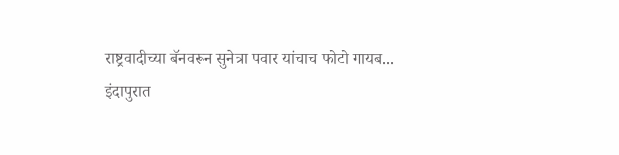राष्ट्रवादीच्या बॅनवरून सुनेत्रा पवार यांचाच फोटो गायब...
इंदापुरात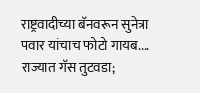राष्ट्रवादीच्या बॅनवरून सुनेत्रा पवार यांचाच फोटो गायब....
राज्यात गॅस तुटवडा;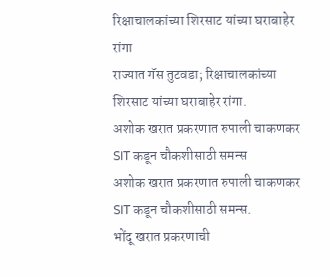रिक्षाचालकांच्या शिरसाट यांच्या घराबाहेर रांगा
राज्यात गॅस तुटवडा; रिक्षाचालकांच्या शिरसाट यांच्या घराबाहेर रांगा.
अशोक खरात प्रकरणात रुपाली चाकणकर SIT कडून चौकशीसाठी समन्स
अशोक खरात प्रकरणात रुपाली चाकणकर SIT कडून चौकशीसाठी समन्स.
भोंदू खरात प्रकरणाची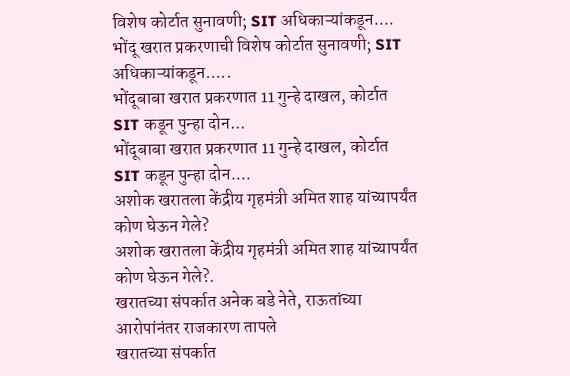विशेष कोर्टात सुनावणी; SIT अधिकाऱ्यांकडून....
भोंदू खरात प्रकरणाची विशेष कोर्टात सुनावणी; SIT अधिकाऱ्यांकडून.....
भोंदूबाबा खरात प्रकरणात 11 गुन्हे दाखल, कोर्टात SIT कडून पुन्हा दोन...
भोंदूबाबा खरात प्रकरणात 11 गुन्हे दाखल, कोर्टात SIT कडून पुन्हा दोन....
अशोक खरातला केंद्रीय गृहमंत्री अमित शाह यांच्यापर्यंत कोण घेऊन गेले?
अशोक खरातला केंद्रीय गृहमंत्री अमित शाह यांच्यापर्यंत कोण घेऊन गेले?.
खरातच्या संपर्कात अनेक बडे नेते, राऊतांच्या आरोपांनंतर राजकारण तापले
खरातच्या संपर्कात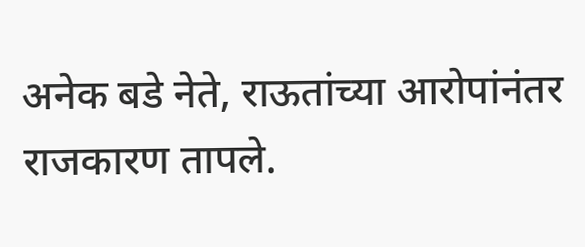अनेक बडे नेते, राऊतांच्या आरोपांनंतर राजकारण तापले.